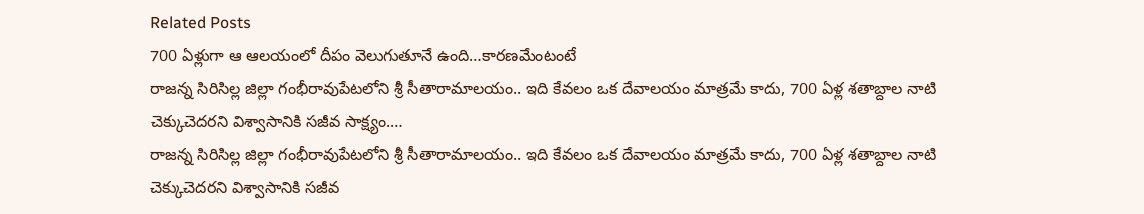Related Posts
700 ఏళ్లుగా ఆ ఆలయంలో దీపం వెలుగుతూనే ఉంది…కారణమేంటంటే
రాజన్న సిరిసిల్ల జిల్లా గంభీరావుపేటలోని శ్రీ సీతారామాలయం.. ఇది కేవలం ఒక దేవాలయం మాత్రమే కాదు, 700 ఏళ్ల శతాబ్దాల నాటి చెక్కుచెదరని విశ్వాసానికి సజీవ సాక్ష్యం.…
రాజన్న సిరిసిల్ల జిల్లా గంభీరావుపేటలోని శ్రీ సీతారామాలయం.. ఇది కేవలం ఒక దేవాలయం మాత్రమే కాదు, 700 ఏళ్ల శతాబ్దాల నాటి చెక్కుచెదరని విశ్వాసానికి సజీవ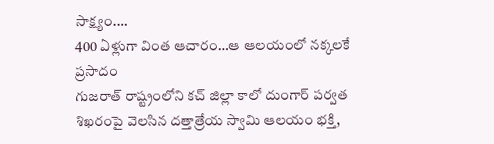సాక్ష్యం.…
400 ఏళ్లుగా వింత ఆచారం…ఆ ఆలయంలో నక్కలకే ప్రసాదం
గుజరాత్ రాష్ట్రంలోని కచ్ జిల్లా కాలో దుంగార్ పర్వత శిఖరంపై వెలసిన దత్తాత్రేయ స్వామి ఆలయం భక్తి,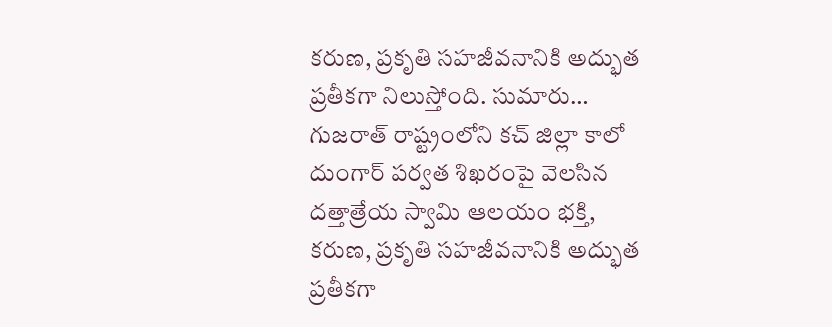కరుణ, ప్రకృతి సహజీవనానికి అద్భుత ప్రతీకగా నిలుస్తోంది. సుమారు…
గుజరాత్ రాష్ట్రంలోని కచ్ జిల్లా కాలో దుంగార్ పర్వత శిఖరంపై వెలసిన దత్తాత్రేయ స్వామి ఆలయం భక్తి, కరుణ, ప్రకృతి సహజీవనానికి అద్భుత ప్రతీకగా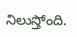నిలుస్తోంది.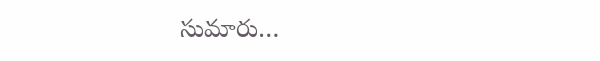సుమారు…